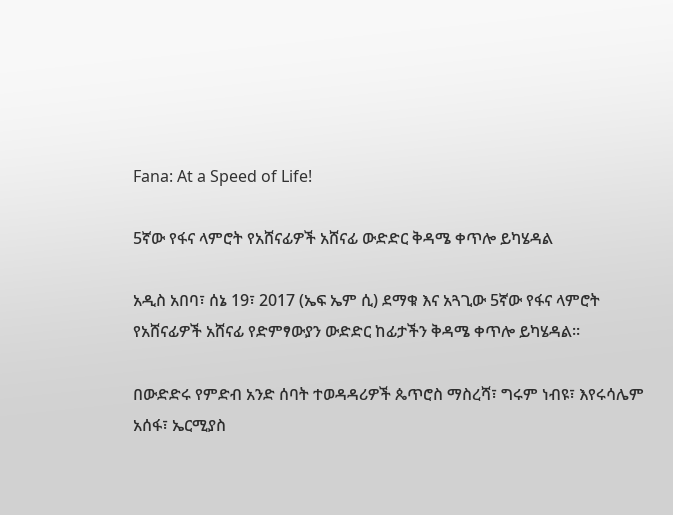Fana: At a Speed of Life!

5ኛው የፋና ላምሮት የአሸናፊዎች አሸናፊ ውድድር ቅዳሜ ቀጥሎ ይካሄዳል

አዲስ አበባ፣ ሰኔ 19፣ 2017 (ኤፍ ኤም ሲ) ደማቁ እና አጓጊው 5ኛው የፋና ላምሮት የአሸናፊዎች አሸናፊ የድምፃውያን ውድድር ከፊታችን ቅዳሜ ቀጥሎ ይካሄዳል።

በውድድሩ የምድብ አንድ ሰባት ተወዳዳሪዎች ጴጥሮስ ማስረሻ፣ ግሩም ነብዩ፣ እየሩሳሌም አሰፋ፣ ኤርሚያስ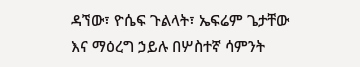ዳኘው፣ ዮሴፍ ጉልላት፣ ኤፍሬም ጌታቸው እና ማዕረግ ኃይሉ በሦስተኛ ሳምንት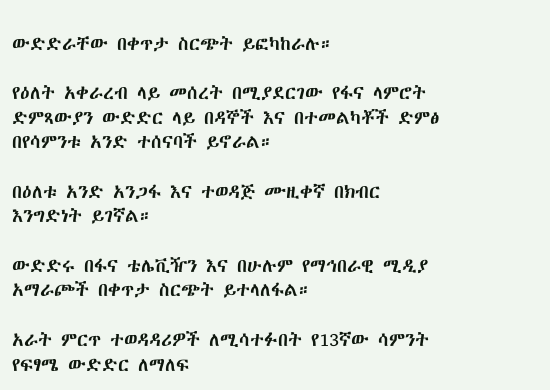ውድድራቸው በቀጥታ ስርጭት ይፎካከራሉ።

የዕለት አቀራረብ ላይ መሰረት በሚያደርገው የፋና ላምሮት ድምጻውያን ውድድር ላይ በዳኞች እና በተመልካቾች ድምፅ በየሳምንቱ አንድ ተሰናባች ይኖራል።

በዕለቱ አንድ አንጋፋ እና ተወዳጅ ሙዚቀኛ በክብር እንግድነት ይገኛል።

ውድድሩ በፋና ቴሌቪዥን እና በሁሉም የማኅበራዊ ሚዲያ አማራጮች በቀጥታ ስርጭት ይተላለፋል።

አራት ምርጥ ተወዳዳሪዎች ለሚሳተፉበት የ13ኛው ሳምንት የፍፃሜ ውድድር ለማለፍ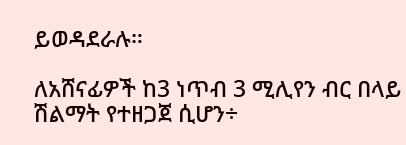ይወዳደራሉ።

ለአሸናፊዎች ከ3 ነጥብ 3 ሚሊየን ብር በላይ ሽልማት የተዘጋጀ ሲሆን÷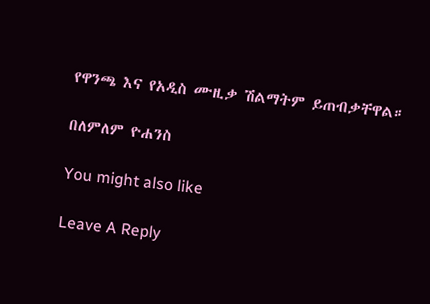የዋንጫ እና የአዲስ ሙዚቃ ሽልማትም ይጠብቃቸዋል።

በለምለም ዮሐንስ

You might also like

Leave A Reply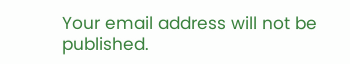Your email address will not be published.